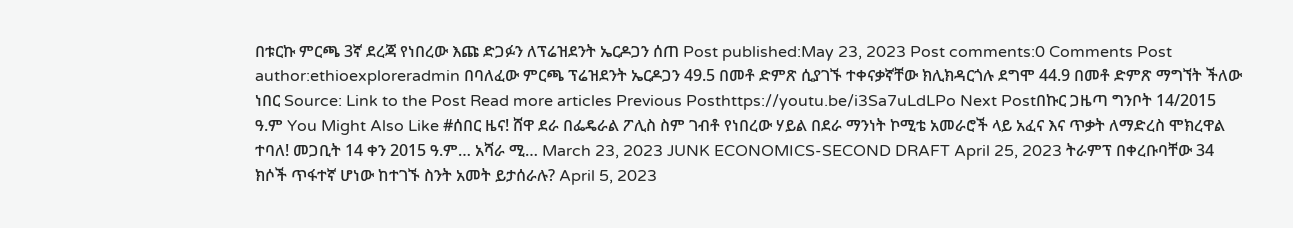በቱርኩ ምርጫ 3ኛ ደረጃ የነበረው እጩ ድጋፉን ለፕሬዝደንት ኤርዶጋን ሰጠ Post published:May 23, 2023 Post comments:0 Comments Post author:ethioexploreradmin በባለፈው ምርጫ ፕሬዝደንት ኤርዶጋን 49.5 በመቶ ድምጽ ሲያገኙ ተቀናቃኛቸው ክሊክዳርጎሉ ደግሞ 44.9 በመቶ ድምጽ ማግኘት ችለው ነበር Source: Link to the Post Read more articles Previous Posthttps://youtu.be/i3Sa7uLdLPo Next Postበኩር ጋዜጣ ግንቦት 14/2015 ዓ.ም You Might Also Like #ሰበር ዜና! ሸዋ ደራ በፌዴራል ፖሊስ ስም ገብቶ የነበረው ሃይል በደራ ማንነት ኮሚቴ አመራሮች ላይ አፈና እና ጥቃት ለማድረስ ሞክረዋል ተባለ! መጋቢት 14 ቀን 2015 ዓ.ም… አሻራ ሚ… March 23, 2023 JUNK ECONOMICS-SECOND DRAFT April 25, 2023 ትራምፕ በቀረቡባቸው 34 ክሶች ጥፋተኛ ሆነው ከተገኙ ስንት አመት ይታሰራሉ? April 5, 2023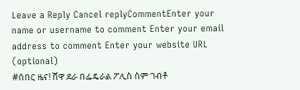Leave a Reply Cancel replyCommentEnter your name or username to comment Enter your email address to comment Enter your website URL (optional)
#ሰበር ዜና! ሸዋ ደራ በፌዴራል ፖሊስ ስም ገብቶ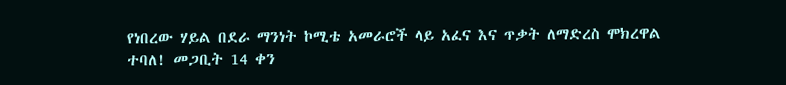የነበረው ሃይል በደራ ማንነት ኮሚቴ አመራሮች ላይ አፈና እና ጥቃት ለማድረስ ሞክረዋል ተባለ! መጋቢት 14 ቀን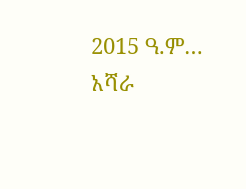2015 ዓ.ም… አሻራ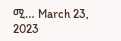ሚ… March 23, 2023